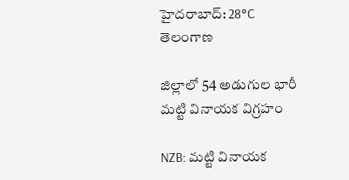హైదరాబాద్: 28°C
తెలంగాణ

జిల్లాలో 54 అడుగుల భారీ మట్టి వినాయక విగ్రహం

NZB: మట్టి వినాయక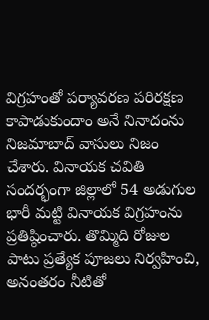విగ్రహంతో పర్యావరణ పరిరక్షణ కాపాడుకుందాం అనే నినాదంను నిజమాబాద్ వాసులు నిజం చేశారు. వినాయక చవితి సందర్భంగా జిల్లాలో 54 అడుగుల భారీ మట్టి వినాయక విగ్రహంను ప్రతిష్ఠించారు. తొమ్మిది రోజుల పాటు ప్రత్యేక పూజలు నిర్వహించి, అనంతరం నీటితో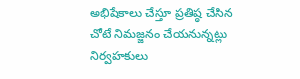అభిషేకాలు చేస్తూ ప్రతిష్ఠ చేసిన చోటే నిమజ్జనం చేయనున్నట్లు నిర్వహకులు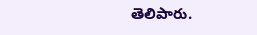తెలిపారు.